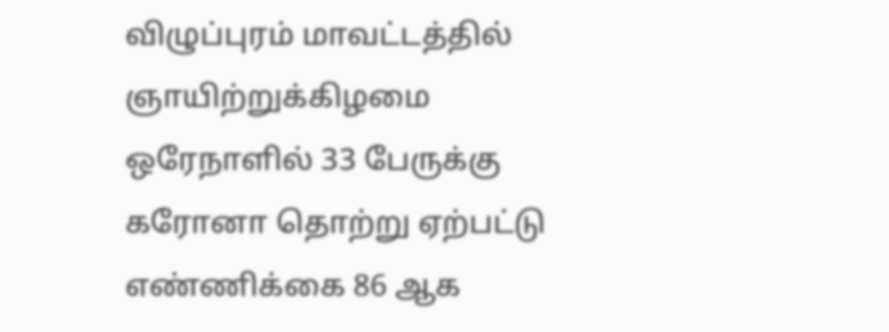விழுப்புரம் மாவட்டத்தில் ஞாயிற்றுக்கிழமை ஒரேநாளில் 33 பேருக்கு கரோனா தொற்று ஏற்பட்டு எண்ணிக்கை 86 ஆக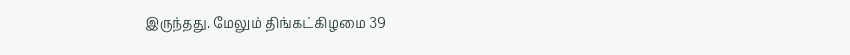இருந்தது. மேலும் திங்கட்கிழமை 39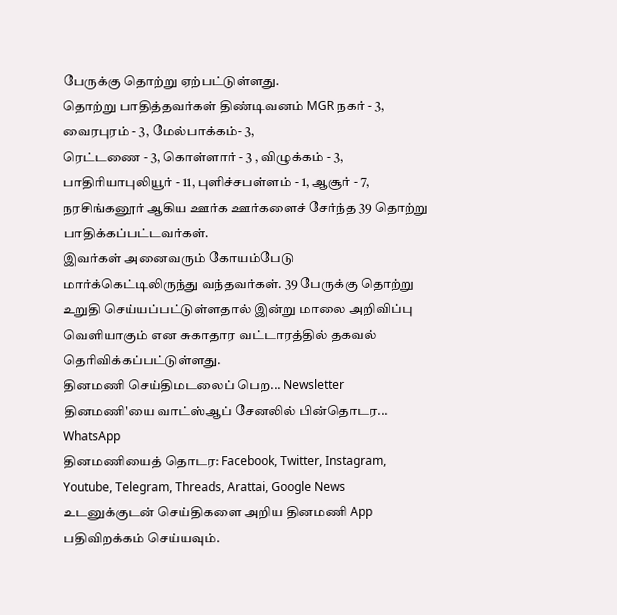பேருக்கு தொற்று ஏற்பட்டுள்ளது.
தொற்று பாதித்தவர்கள் திண்டிவனம் MGR நகர் - 3, வைரபுரம் - 3, மேல்பாக்கம்- 3,
ரெட்டணை - 3, கொள்ளார் - 3 , விழுக்கம் - 3, பாதிரியாபுலியூர் - 11, புளிச்சபள்ளம் - 1, ஆசூர் - 7, நரசிங்கனூர் ஆகிய ஊர்க ஊர்களைச் சேர்ந்த 39 தொற்று பாதிக்கப்பட்டவர்கள்.
இவர்கள் அனைவரும் கோயம்பேடு மார்க்கெட்டிலிருந்து வந்தவர்கள். 39 பேருக்கு தொற்று உறுதி செய்யப்பட்டுள்ளதால் இன்று மாலை அறிவிப்பு வெளியாகும் என சுகாதார வட்டாரத்தில் தகவல் தெரிவிக்கப்பட்டுள்ளது.
தினமணி செய்திமடலைப் பெற... Newsletter
தினமணி'யை வாட்ஸ்ஆப் சேனலில் பின்தொடர... WhatsApp
தினமணியைத் தொடர: Facebook, Twitter, Instagram, Youtube, Telegram, Threads, Arattai, Google News
உடனுக்குடன் செய்திகளை அறிய தினமணி App பதிவிறக்கம் செய்யவும்.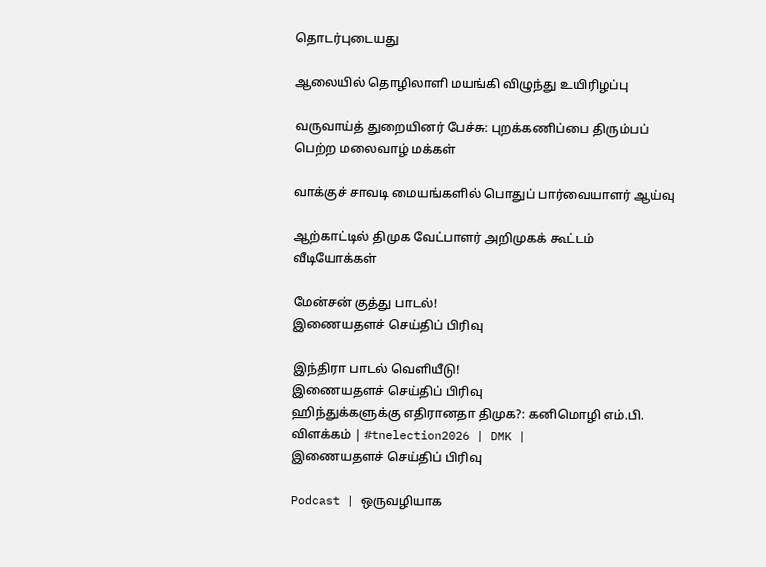தொடர்புடையது

ஆலையில் தொழிலாளி மயங்கி விழுந்து உயிரிழப்பு

வருவாய்த் துறையினர் பேச்சு: புறக்கணிப்பை திரும்பப் பெற்ற மலைவாழ் மக்கள்

வாக்குச் சாவடி மையங்களில் பொதுப் பார்வையாளர் ஆய்வு

ஆற்காட்டில் திமுக வேட்பாளர் அறிமுகக் கூட்டம்
வீடியோக்கள்

மேன்சன் குத்து பாடல்!
இணையதளச் செய்திப் பிரிவு

இந்திரா பாடல் வெளியீடு!
இணையதளச் செய்திப் பிரிவு
ஹிந்துக்களுக்கு எதிரானதா திமுக?: கனிமொழி எம்.பி. விளக்கம் | #tnelection2026 | DMK |
இணையதளச் செய்திப் பிரிவு

Podcast | ஒருவழியாக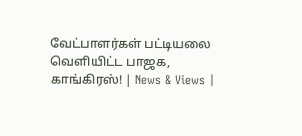வேட்பாளர்கள் பட்டியலை வெளியிட்ட பாஜக, காங்கிரஸ்! | News & Views |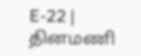E-22 |
தினமணி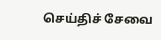செய்திச் சேவை